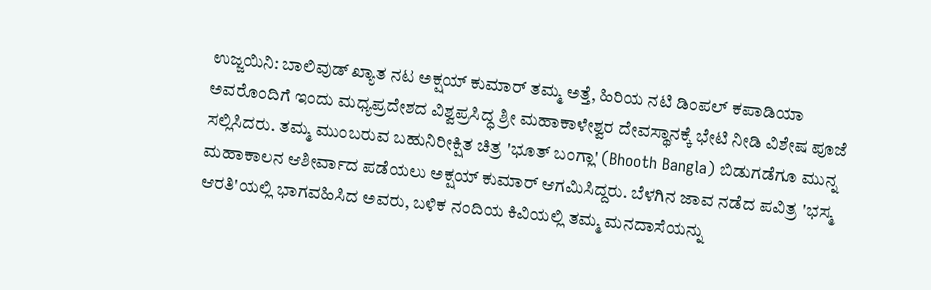ಉಜ್ಜಯಿನಿ: ಬಾಲಿವುಡ್ ಖ್ಯಾತ ನಟ ಅಕ್ಷಯ್ ಕುಮಾರ್ ತಮ್ಮ ಅತ್ತೆ, ಹಿರಿಯ ನಟಿ ಡಿಂಪಲ್ ಕಪಾಡಿಯಾ ಅವರೊಂದಿಗೆ ಇಂದು ಮಧ್ಯಪ್ರದೇಶದ ವಿಶ್ವಪ್ರಸಿದ್ಧ ಶ್ರೀ ಮಹಾಕಾಳೇಶ್ವರ ದೇವಸ್ಥಾನಕ್ಕೆ ಭೇಟಿ ನೀಡಿ ವಿಶೇಷ ಪೂಜೆ ಸಲ್ಲಿಸಿದರು. ತಮ್ಮ ಮುಂಬರುವ ಬಹುನಿರೀಕ್ಷಿತ ಚಿತ್ರ 'ಭೂತ್ ಬಂಗ್ಲಾ' (Bhooth Bangla) ಬಿಡುಗಡೆಗೂ ಮುನ್ನ ಮಹಾಕಾಲನ ಆಶೀರ್ವಾದ ಪಡೆಯಲು ಅಕ್ಷಯ್ ಕುಮಾರ್ ಆಗಮಿಸಿದ್ದರು. ಬೆಳಗಿನ ಜಾವ ನಡೆದ ಪವಿತ್ರ 'ಭಸ್ಮ ಆರತಿ'ಯಲ್ಲಿ ಭಾಗವಹಿಸಿದ ಅವರು, ಬಳಿಕ ನಂದಿಯ ಕಿವಿಯಲ್ಲಿ ತಮ್ಮ ಮನದಾಸೆಯನ್ನು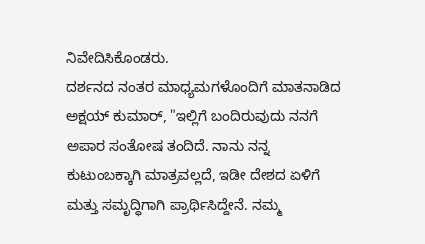ನಿವೇದಿಸಿಕೊಂಡರು.
ದರ್ಶನದ ನಂತರ ಮಾಧ್ಯಮಗಳೊಂದಿಗೆ ಮಾತನಾಡಿದ ಅಕ್ಷಯ್ ಕುಮಾರ್, "ಇಲ್ಲಿಗೆ ಬಂದಿರುವುದು ನನಗೆ ಅಪಾರ ಸಂತೋಷ ತಂದಿದೆ. ನಾನು ನನ್ನ ಕುಟುಂಬಕ್ಕಾಗಿ ಮಾತ್ರವಲ್ಲದೆ, ಇಡೀ ದೇಶದ ಏಳಿಗೆ ಮತ್ತು ಸಮೃದ್ಧಿಗಾಗಿ ಪ್ರಾರ್ಥಿಸಿದ್ದೇನೆ. ನಮ್ಮ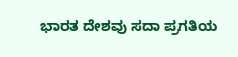ಭಾರತ ದೇಶವು ಸದಾ ಪ್ರಗತಿಯ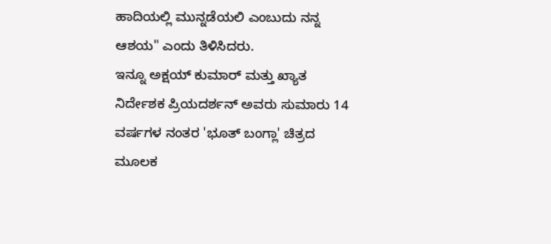ಹಾದಿಯಲ್ಲಿ ಮುನ್ನಡೆಯಲಿ ಎಂಬುದು ನನ್ನ ಆಶಯ" ಎಂದು ತಿಳಿಸಿದರು.
ಇನ್ನೂ ಅಕ್ಷಯ್ ಕುಮಾರ್ ಮತ್ತು ಖ್ಯಾತ ನಿರ್ದೇಶಕ ಪ್ರಿಯದರ್ಶನ್ ಅವರು ಸುಮಾರು 14 ವರ್ಷಗಳ ನಂತರ 'ಭೂತ್ ಬಂಗ್ಲಾ' ಚಿತ್ರದ ಮೂಲಕ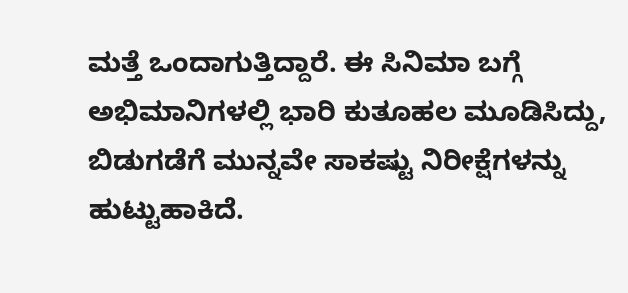ಮತ್ತೆ ಒಂದಾಗುತ್ತಿದ್ದಾರೆ. ಈ ಸಿನಿಮಾ ಬಗ್ಗೆ ಅಭಿಮಾನಿಗಳಲ್ಲಿ ಭಾರಿ ಕುತೂಹಲ ಮೂಡಿಸಿದ್ದು, ಬಿಡುಗಡೆಗೆ ಮುನ್ನವೇ ಸಾಕಷ್ಟು ನಿರೀಕ್ಷೆಗಳನ್ನು ಹುಟ್ಟುಹಾಕಿದೆ.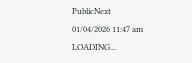PublicNext
01/04/2026 11:47 am
LOADING...